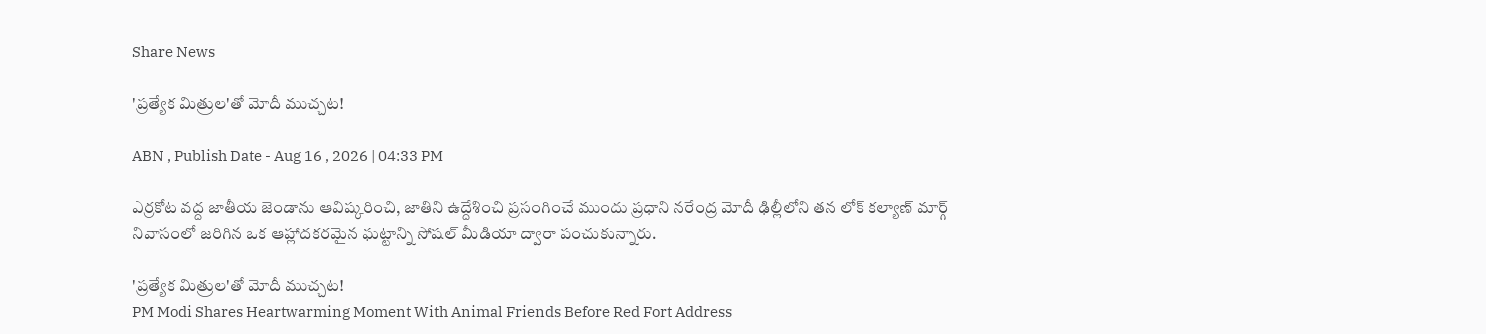Share News

'ప్రత్యేక మిత్రుల'తో మోదీ ముచ్చట!

ABN , Publish Date - Aug 16 , 2026 | 04:33 PM

ఎర్రకోట వద్ద జాతీయ జెండాను ఆవిష్కరించి, జాతిని ఉద్దేశించి ప్రసంగించే ముందు ప్రధాని నరేంద్ర మోదీ ఢిల్లీలోని తన లోక్ కల్యాణ్ మార్గ్ నివాసంలో జరిగిన ఒక ఆహ్లాదకరమైన ఘట్టాన్ని సోషల్ మీడియా ద్వారా పంచుకున్నారు.

'ప్రత్యేక మిత్రుల'తో మోదీ ముచ్చట!
PM Modi Shares Heartwarming Moment With Animal Friends Before Red Fort Address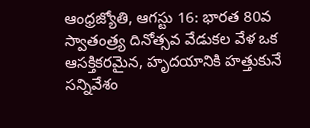ఆంధ్రజ్యోతి, ఆగస్టు 16: భారత 80వ స్వాతంత్ర్య దినోత్సవ వేడుకల వేళ ఒక ఆసక్తికరమైన, హృదయానికి హత్తుకునే సన్నివేశం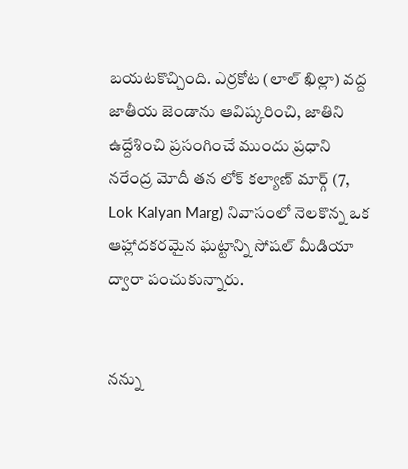బయటకొచ్చింది. ఎర్రకోట (లాల్ ఖిల్లా) వద్ద జాతీయ జెండాను ఆవిష్కరించి, జాతిని ఉద్దేశించి ప్రసంగించే ముందు ప్రధాని నరేంద్ర మోదీ తన లోక్ కల్యాణ్ మార్గ్ (7, Lok Kalyan Marg) నివాసంలో నెలకొన్న ఒక ఆహ్లాదకరమైన ఘట్టాన్ని సోషల్ మీడియా ద్వారా పంచుకున్నారు.


నన్ను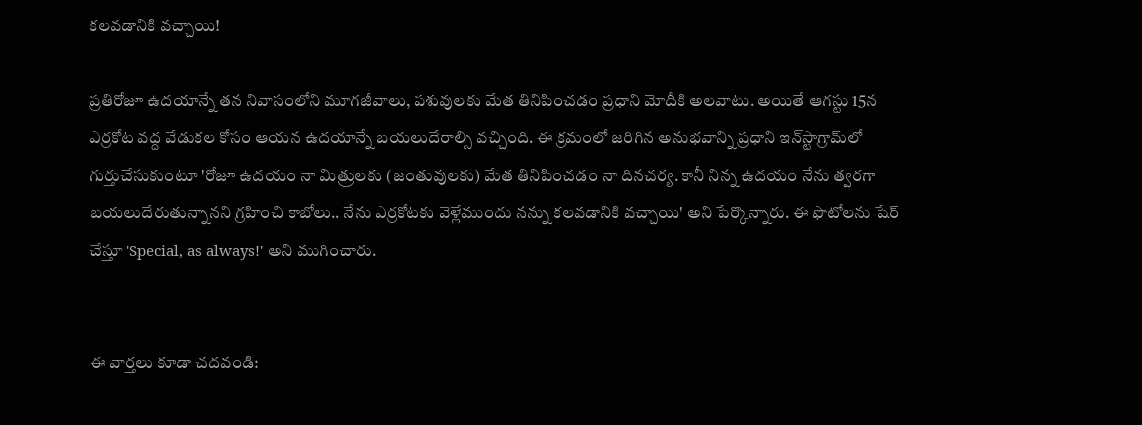కలవడానికి వచ్చాయి!

ప్రతిరోజూ ఉదయాన్నే తన నివాసంలోని మూగజీవాలు, పశువులకు మేత తినిపించడం ప్రధాని మోదీకి అలవాటు. అయితే ఆగస్టు 15న ఎర్రకోట వద్ద వేడుకల కోసం ఆయన ఉదయాన్నే బయలుదేరాల్సి వచ్చింది. ఈ క్రమంలో జరిగిన అనుభవాన్ని ప్రధాని ఇన్‌స్టాగ్రామ్‌లో గుర్తుచేసుకుంటూ 'రోజూ ఉదయం నా మిత్రులకు (జంతువులకు) మేత తినిపించడం నా దినచర్య. కానీ నిన్న ఉదయం నేను త్వరగా బయలుదేరుతున్నానని గ్రహించి కాబోలు.. నేను ఎర్రకోటకు వెళ్లేముందు నన్ను కలవడానికి వచ్చాయి' అని పేర్కొన్నారు. ఈ ఫొటోలను షేర్ చేస్తూ 'Special, as always!' అని ముగించారు.


ఈ వార్తలు కూడా చదవండి: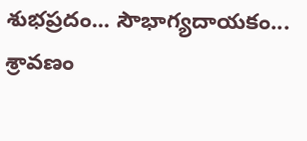శుభప్రదం... సౌభాగ్యదాయకం... శ్రావణం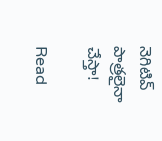నెగిటివ్‌ పాత్రలైనా చేస్తా!

Read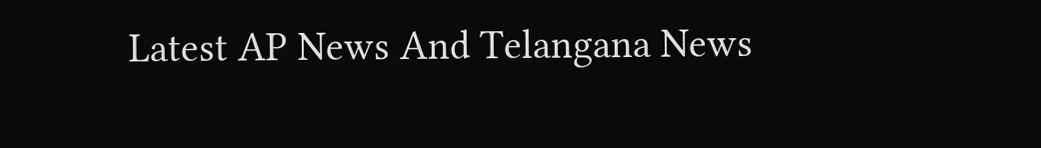Latest AP News And Telangana News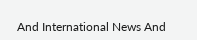And International News And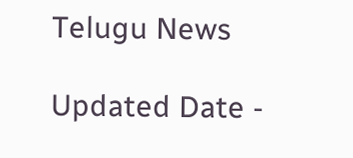Telugu News

Updated Date -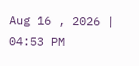Aug 16 , 2026 | 04:53 PM